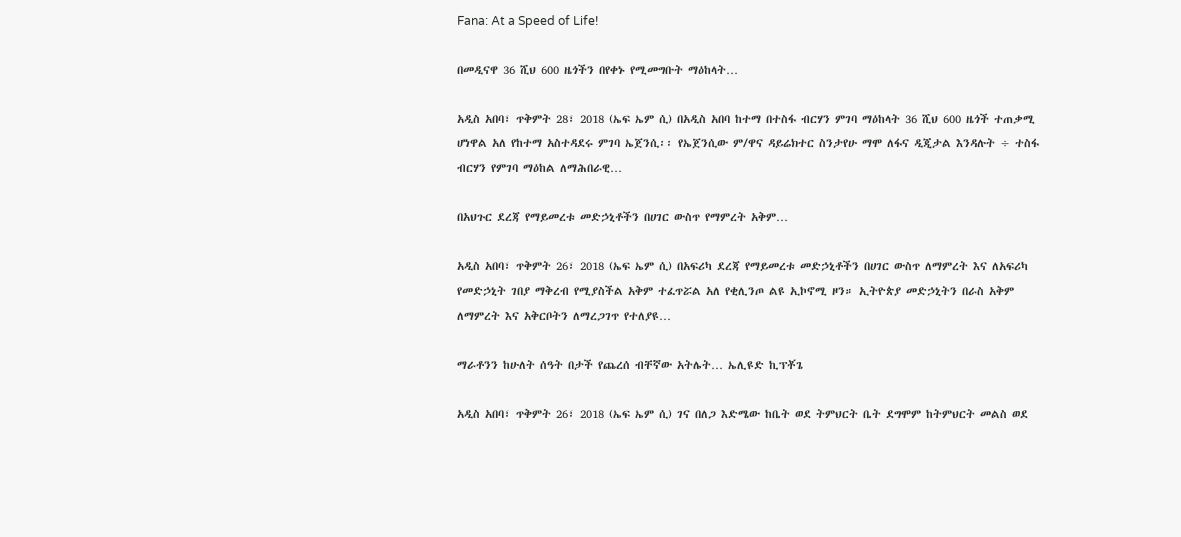Fana: At a Speed of Life!

በመዲናዋ 36 ሺህ 600 ዜጎችን በየቀኑ የሚመግቡት ማዕከላት…

አዲስ አበባ፣ ጥቅምት 28፣ 2018 (ኤፍ ኤም ሲ) በአዲስ አበባ ከተማ በተስፋ ብርሃን ምገባ ማዕከላት 36 ሺህ 600 ዜጎች ተጠቃሚ ሆነዋል አለ የከተማ አስተዳደሩ ምገባ ኤጀንሲ፡፡ የኤጀንሲው ም/ዋና ዳይሬክተር ስንታየሁ ማሞ ለፋና ዲጂታል እንዳሉት ÷ ተስፋ ብርሃን የምገባ ማዕከል ለማሕበራዊ…

በአህጉር ደረጃ የማይመረቱ መድኃኒቶችን በሀገር ውስጥ የማምረት አቅም…

አዲስ አበባ፣ ጥቅምት 26፣ 2018 (ኤፍ ኤም ሲ) በአፍሪካ ደረጃ የማይመረቱ መድኃኒቶችን በሀገር ውስጥ ለማምረት እና ለአፍሪካ የመድኃኒት ገበያ ማቅረብ የሚያስችል አቅም ተፈጥሯል አለ የቂሊንጦ ልዩ ኢኮኖሚ ዞን። ኢትዮጵያ መድኃኒትን በራስ አቅም ለማምረት እና አቅርቦትን ለማረጋገጥ የተለያዩ…

ማራቶንን ከሁለት ሰዓት በታች የጨረሰ ብቸኛው አትሌት… ኤሊዩድ ኪፕቾጌ

አዲስ አበባ፣ ጥቅምት 26፣ 2018 (ኤፍ ኤም ሲ) ገና በለጋ እድሜው ከቤት ወደ ትምህርት ቤት ደግሞም ከትምህርት መልስ ወደ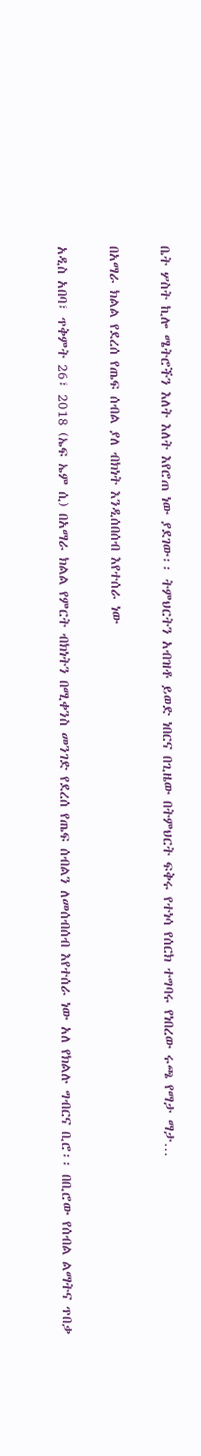ቤት ሦስት ኪሎ ሜትሮችን እለት እለት እየሮጠ ነው ያደገው፡፡ ትምህርትን አብዝቶ ይወድ ነበርና በጊዜው በትምህርት ፍቅሩ የተነሳ የሰርክ ተግባሩ የነበረው ሩጫ የማታ ማታ…

በአማራ ክልል የደረሰ የጤፍ ሰብል ያለ ብክነት እንዲሰበሰብ እየተሰራ ነው

አዲስ አበባ፣ ጥቅምት 26፣ 2018 (ኤፍ ኤም ሲ) በአማራ ክልል የምርት ብክነትን በሚቀንስ መንገድ የደረሰ የጤፍ ሰብልን ለመሰብሰብ እየተሰራ ነው አለ የክልሉ ግብርና ቢሮ፡፡ በቢሮው የሰብል ልማትና ጥበቃ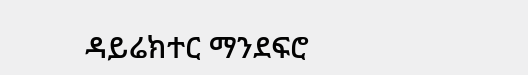ዳይሬክተር ማንደፍሮ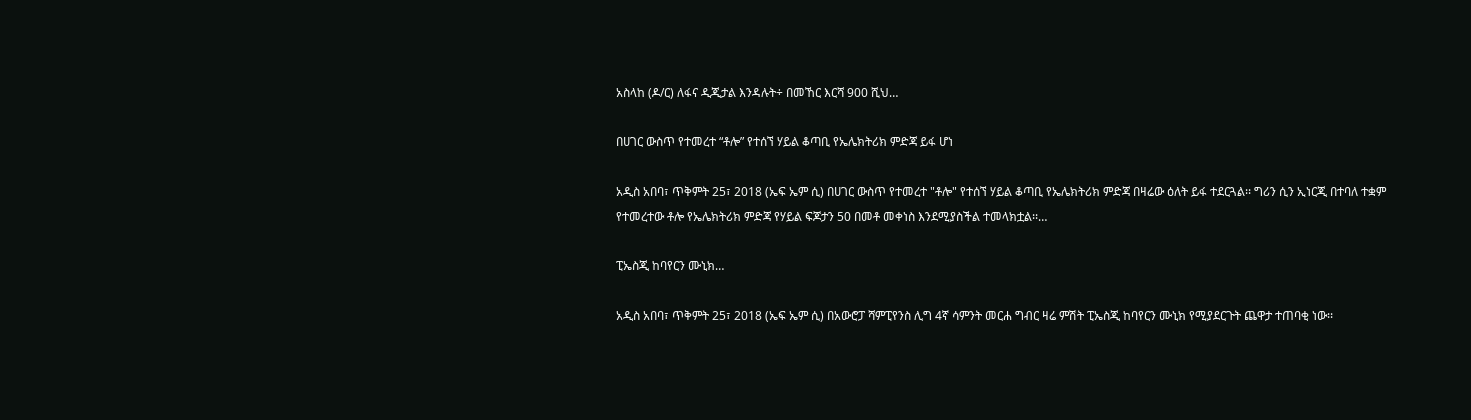አስላከ (ዶ/ር) ለፋና ዲጂታል እንዳሉት÷ በመኸር እርሻ 900 ሺህ…

በሀገር ውስጥ የተመረተ “ቶሎ” የተሰኘ ሃይል ቆጣቢ የኤሌክትሪክ ምድጃ ይፋ ሆነ

አዲስ አበባ፣ ጥቅምት 25፣ 2018 (ኤፍ ኤም ሲ) በሀገር ውስጥ የተመረተ "ቶሎ" የተሰኘ ሃይል ቆጣቢ የኤሌክትሪክ ምድጃ በዛሬው ዕለት ይፋ ተደርጓል፡፡ ግሪን ሲን ኢነርጂ በተባለ ተቋም የተመረተው ቶሎ የኤሌክትሪክ ምድጃ የሃይል ፍጆታን 50 በመቶ መቀነስ እንደሚያስችል ተመላክቷል፡፡…

ፒኤስጂ ከባየርን ሙኒክ…

አዲስ አበባ፣ ጥቅምት 25፣ 2018 (ኤፍ ኤም ሲ) በአውሮፓ ሻምፒየንስ ሊግ 4ኛ ሳምንት መርሐ ግብር ዛሬ ምሽት ፒኤስጂ ከባየርን ሙኒክ የሚያደርጉት ጨዋታ ተጠባቂ ነው፡፡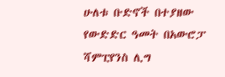ሁለቱ ቡድኖች በተያዘው የውድድር ዓመት በአውሮፓ ሻምፒየንስ ሊግ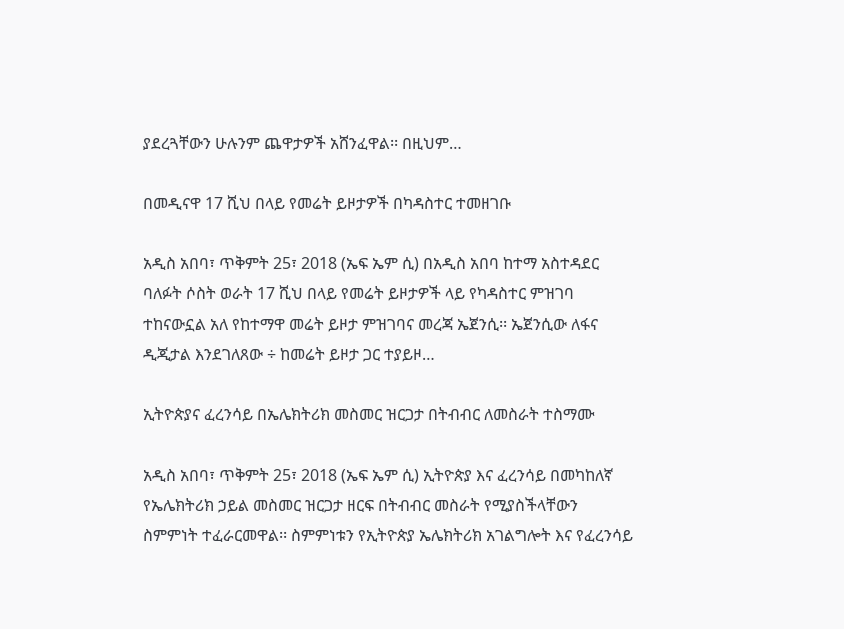ያደረጓቸውን ሁሉንም ጨዋታዎች አሸንፈዋል፡፡ በዚህም…

በመዲናዋ 17 ሺህ በላይ የመሬት ይዞታዎች በካዳስተር ተመዘገቡ

አዲስ አበባ፣ ጥቅምት 25፣ 2018 (ኤፍ ኤም ሲ) በአዲስ አበባ ከተማ አስተዳደር ባለፉት ሶስት ወራት 17 ሺህ በላይ የመሬት ይዞታዎች ላይ የካዳስተር ምዝገባ ተከናውኗል አለ የከተማዋ መሬት ይዞታ ምዝገባና መረጃ ኤጀንሲ፡፡ ኤጀንሲው ለፋና ዲጂታል እንደገለጸው ÷ ከመሬት ይዞታ ጋር ተያይዞ…

ኢትዮጵያና ፈረንሳይ በኤሌክትሪክ መስመር ዝርጋታ በትብብር ለመስራት ተስማሙ

አዲስ አበባ፣ ጥቅምት 25፣ 2018 (ኤፍ ኤም ሲ) ኢትዮጵያ እና ፈረንሳይ በመካከለኛ የኤሌክትሪክ ኃይል መስመር ዝርጋታ ዘርፍ በትብብር መስራት የሚያስችላቸውን ስምምነት ተፈራርመዋል፡፡ ስምምነቱን የኢትዮጵያ ኤሌክትሪክ አገልግሎት እና የፈረንሳይ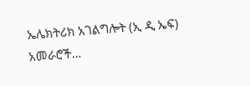ኤሌክትሪክ አገልግሎት (ኢ ዲ ኤፍ) አመራሮች…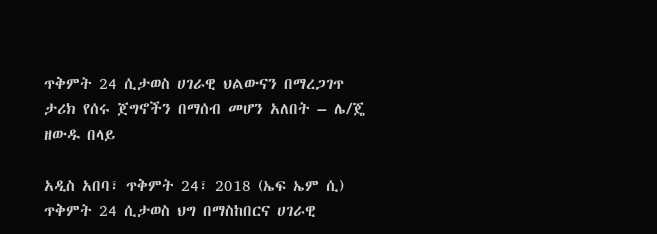ጥቅምት 24 ሲታወስ ሀገራዊ ህልውናን በማረጋገጥ ታሪክ የሰሩ ጀግኖችን በማሰብ መሆን አለበት – ሌ/ጄ ዘውዱ በላይ

አዲስ አበባ፣ ጥቅምት 24፣ 2018 (ኤፍ ኤም ሲ) ጥቅምት 24 ሲታወስ ህግ በማስከበርና ሀገራዊ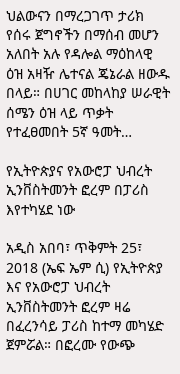ህልውናን በማረጋገጥ ታሪክ የሰሩ ጀግኖችን በማሰብ መሆን አለበት አሉ የዳሎል ማዕከላዊ ዕዝ አዛዥ ሌተናል ጄኔራል ዘውዱ በላይ። በሀገር መከላከያ ሠራዊት ሰሜን ዕዝ ላይ ጥቃት የተፈፀመበት 5ኛ ዓመት…

የኢትዮጵያና የአውሮፓ ህብረት ኢንቨስትመንት ፎረም በፓሪስ እየተካሄደ ነው

አዲስ አበባ፣ ጥቅምት 25፣ 2018 (ኤፍ ኤም ሲ) የኢትዮጵያ እና የአውሮፓ ህብረት ኢንቨስትመንት ፎረም ዛሬ በፈረንሳይ ፓሪስ ከተማ መካሄድ ጀምሯል። በፎረሙ የውጭ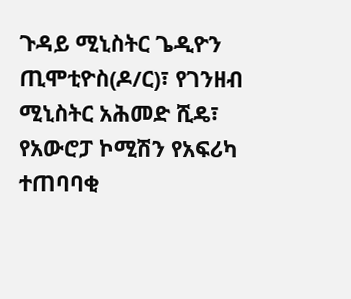ጉዳይ ሚኒስትር ጌዲዮን ጢሞቲዮስ(ዶ/ር)፣ የገንዘብ ሚኒስትር አሕመድ ሺዴ፣ የአውሮፓ ኮሚሽን የአፍሪካ ተጠባባቂ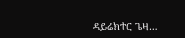ዳይሬክተር ጌዛ…